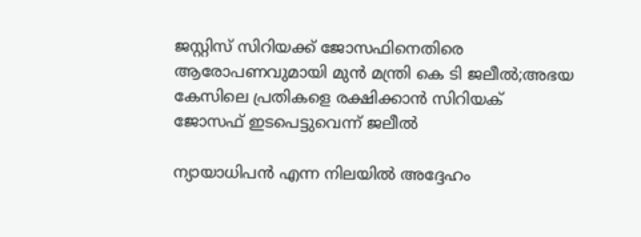ജസ്റ്റിസ് സിറിയക്ക് ജോസഫിനെതിരെ ആരോപണവുമായി മുന്‍ മന്ത്രി കെ ടി ജലീല്‍;അഭയ കേസിലെ പ്രതികളെ രക്ഷിക്കാന്‍ സിറിയക് ജോസഫ് ഇടപെട്ടുവെന്ന് ജലീല്‍

ന്യായാധിപന്‍ എന്ന നിലയില്‍ അദ്ദേഹം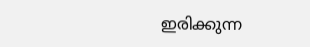ഇരിക്കുന്ന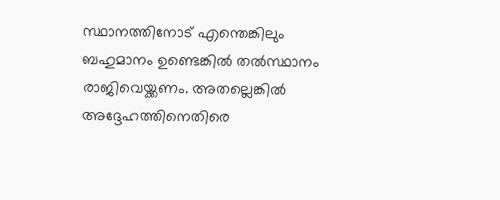സ്ഥാനത്തിനോട് എന്തെങ്കിലും ബഹുമാനം ഉണ്ടെങ്കില്‍ തല്‍സ്ഥാനം രാജിവെയ്ക്കണം. അതല്ലെങ്കില്‍ അദ്ദേഹത്തിനെതിരെ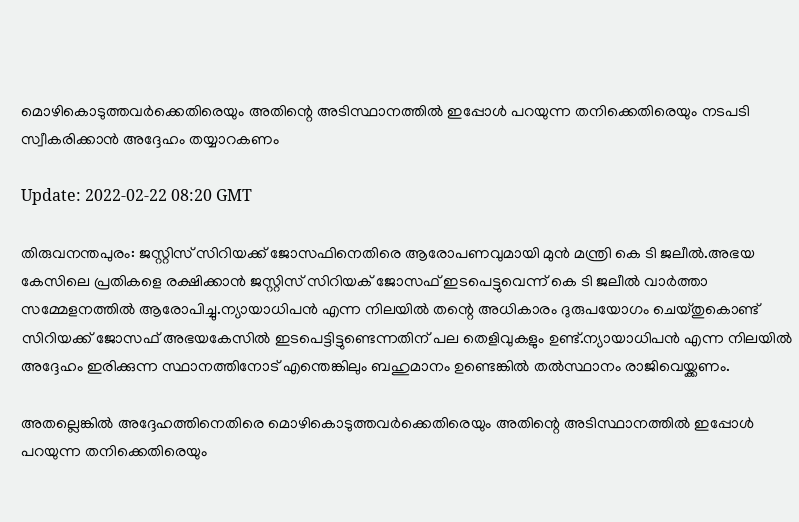മൊഴികൊടുത്തവര്‍ക്കെതിരെയും അതിന്റെ അടിസ്ഥാനത്തില്‍ ഇപ്പോള്‍ പറയുന്ന തനിക്കെതിരെയും നടപടി സ്വീകരിക്കാന്‍ അദ്ദേഹം തയ്യാറകണം

Update: 2022-02-22 08:20 GMT

തിരുവനന്തപുരം: ജസ്റ്റിസ് സിറിയക്ക് ജോസഫിനെതിരെ ആരോപണവുമായി മുന്‍ മന്ത്രി കെ ടി ജലീല്‍.അഭയ കേസിലെ പ്രതികളെ രക്ഷിക്കാന്‍ ജസ്റ്റിസ് സിറിയക് ജോസഫ് ഇടപെട്ടുവെന്ന് കെ ടി ജലീല്‍ വാര്‍ത്താ സമ്മേളനത്തില്‍ ആരോപിച്ചു.ന്യായാധിപന്‍ എന്ന നിലയില്‍ തന്റെ അധികാരം ദുരുപയോഗം ചെയ്തുകൊണ്ട് സിറിയക്ക് ജോസഫ് അഭയകേസില്‍ ഇടപെട്ടിട്ടുണ്ടെന്നതിന് പല തെളിവുകളും ഉണ്ട്.ന്യായാധിപന്‍ എന്ന നിലയില്‍ അദ്ദേഹം ഇരിക്കുന്ന സ്ഥാനത്തിനോട് എന്തെങ്കിലും ബഹുമാനം ഉണ്ടെങ്കില്‍ തല്‍സ്ഥാനം രാജിവെയ്ക്കണം.

അതല്ലെങ്കില്‍ അദ്ദേഹത്തിനെതിരെ മൊഴികൊടുത്തവര്‍ക്കെതിരെയും അതിന്റെ അടിസ്ഥാനത്തില്‍ ഇപ്പോള്‍ പറയുന്ന തനിക്കെതിരെയും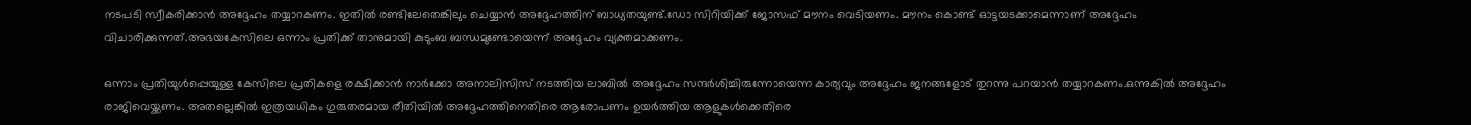നടപടി സ്വീകരിക്കാന്‍ അദ്ദേഹം തയ്യാറകണം. ഇതില്‍ രണ്ടിലേതെങ്കിലും ചെയ്യാന്‍ അദ്ദേഹത്തിന് ബാധ്യതയുണ്ട്.ഡോ സിറിയിക്ക് ജോസഫ് മൗനം വെടിയണം. മൗനം കൊണ്ട് ഓട്ടയടക്കാമെന്നാണ് അദ്ദേഹം വിചാരിക്കുന്നത്.അഭയകേസിലെ ഒന്നാം പ്രതിക്ക് താനുമായി കുടുംബ ബന്ധമുണ്ടോയെന്ന് അദ്ദേഹം വ്യക്തമാക്കണം.

ഒന്നാം പ്രതിയുള്‍പ്പെയുള്ള കേസിലെ പ്രതികളെ രക്ഷിക്കാന്‍ നാര്‍ക്കോ അനാലിസിസ് നടത്തിയ ലാബില്‍ അദ്ദേഹം സന്ദര്‍ശിച്ചിരുന്നോയെന്ന കാര്യവും അദ്ദേഹം ജനങ്ങളോട് തുറന്നു പറയാന്‍ തയ്യാറകണം.ഒന്നുകില്‍ അദ്ദേഹം രാജിവെയ്ക്കണം. അതല്ലെങ്കില്‍ ഇത്രയധികം ഗുരുതരമായ രീതിയില്‍ അദ്ദേഹത്തിനെതിരെ ആരോപണം ഉയര്‍ത്തിയ ആളുകള്‍ക്കെതിരെ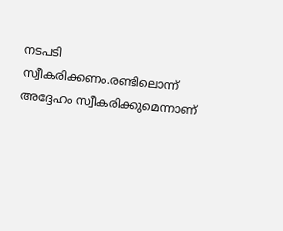നടപടി സ്വീകരിക്കണം.രണ്ടിലൊന്ന് അദ്ദേഹം സ്വീകരിക്കുമെന്നാണ്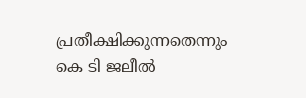പ്രതീക്ഷിക്കുന്നതെന്നും കെ ടി ജലീല്‍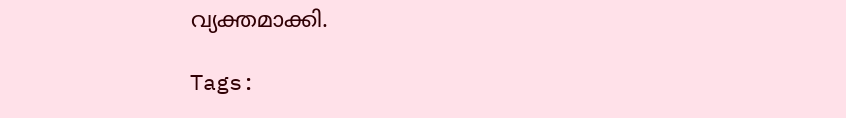വ്യക്തമാക്കി.

Tags: